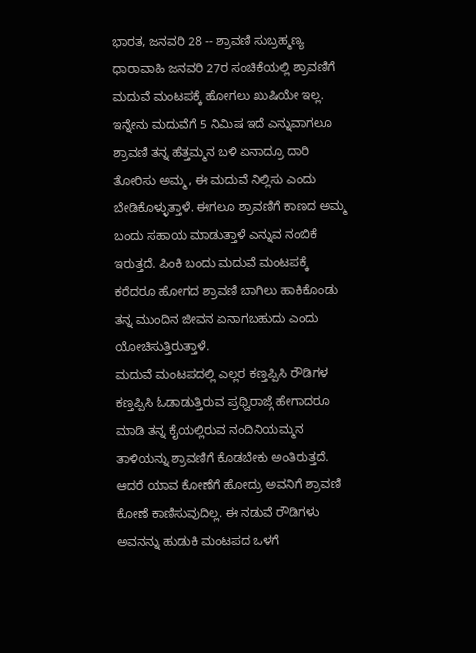ಭಾರತ, ಜನವರಿ 28 -- ಶ್ರಾವಣಿ ಸುಬ್ರಹ್ಮಣ್ಯ ಧಾರಾವಾಹಿ ಜನವರಿ 27ರ ಸಂಚಿಕೆಯಲ್ಲಿ ಶ್ರಾವಣಿಗೆ ಮದುವೆ ಮಂಟಪಕ್ಕೆ ಹೋಗಲು ಖುಷಿಯೇ ಇಲ್ಲ. ಇನ್ನೇನು ಮದುವೆಗೆ 5 ನಿಮಿಷ ಇದೆ ಎನ್ನುವಾಗಲೂ ಶ್ರಾವಣಿ ತನ್ನ ಹೆತ್ತಮ್ಮನ ಬಳಿ ಏನಾದ್ರೂ ದಾರಿ ತೋರಿಸು ಅಮ್ಮ, ಈ ಮದುವೆ ನಿಲ್ಲಿಸು ಎಂದು ಬೇಡಿಕೊಳ್ಳುತ್ತಾಳೆ. ಈಗಲೂ ಶ್ರಾವಣಿಗೆ ಕಾಣದ ಅಮ್ಮ ಬಂದು ಸಹಾಯ ಮಾಡುತ್ತಾಳೆ ಎನ್ನುವ ನಂಬಿಕೆ ಇರುತ್ತದೆ. ಪಿಂಕಿ ಬಂದು ಮದುವೆ ಮಂಟಪಕ್ಕೆ ಕರೆದರೂ ಹೋಗದ ಶ್ರಾವಣಿ ಬಾಗಿಲು ಹಾಕಿಕೊಂಡು ತನ್ನ ಮುಂದಿನ ಜೀವನ ಏನಾಗಬಹುದು ಎಂದು ಯೋಚಿಸುತ್ತಿರುತ್ತಾಳೆ.
ಮದುವೆ ಮಂಟಪದಲ್ಲಿ ಎಲ್ಲರ ಕಣ್ತಪ್ಪಿಸಿ ರೌಡಿಗಳ ಕಣ್ತಪ್ಪಿಸಿ ಓಡಾಡುತ್ತಿರುವ ಪ್ರಥ್ವಿರಾಜ್ಗೆ ಹೇಗಾದರೂ ಮಾಡಿ ತನ್ನ ಕೈಯಲ್ಲಿರುವ ನಂದಿನಿಯಮ್ಮನ ತಾಳಿಯನ್ನು ಶ್ರಾವಣಿಗೆ ಕೊಡಬೇಕು ಅಂತಿರುತ್ತದೆ. ಆದರೆ ಯಾವ ಕೋಣೆಗೆ ಹೋದ್ರು ಅವನಿಗೆ ಶ್ರಾವಣಿ ಕೋಣೆ ಕಾಣಿಸುವುದಿಲ್ಲ. ಈ ನಡುವೆ ರೌಡಿಗಳು ಅವನನ್ನು ಹುಡುಕಿ ಮಂಟಪದ ಒಳಗೆ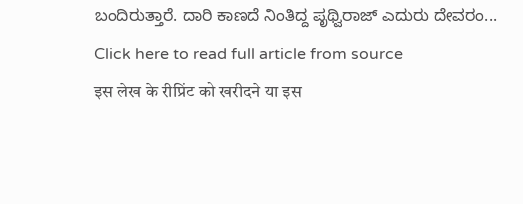ಬಂದಿರುತ್ತಾರೆ. ದಾರಿ ಕಾಣದೆ ನಿಂತಿದ್ದ ಪೃಥ್ವಿರಾಜ್ ಎದುರು ದೇವರಂ...
Click here to read full article from source
इस लेख के रीप्रिंट को खरीदने या इस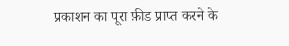प्रकाशन का पूरा फ़ीड प्राप्त करने के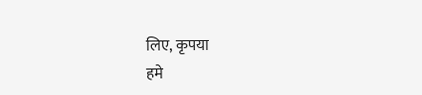लिए, कृपया
हमे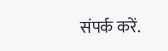संपर्क करें.